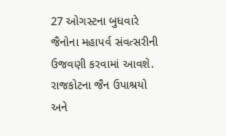27 ઓગસ્ટના બુધવારે જૈનોના મહાપર્વ સંવત્સરીની ઉજવણી કરવામાં આવશે. રાજકોટના જૈન ઉપાશ્રયો અને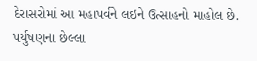દેરાસરોમાં આ મહાપર્વને લઇને ઉત્સાહનો માહોલ છે. પર્યુષણના છેલ્લા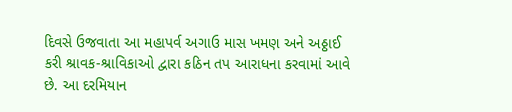દિવસે ઉજવાતા આ મહાપર્વ અગાઉ માસ ખમણ અને અઠ્ઠાઈ કરી શ્રાવક-શ્રાવિકાઓ દ્વારા કઠિન તપ આરાધના કરવામાં આવે છે. આ દરમિયાન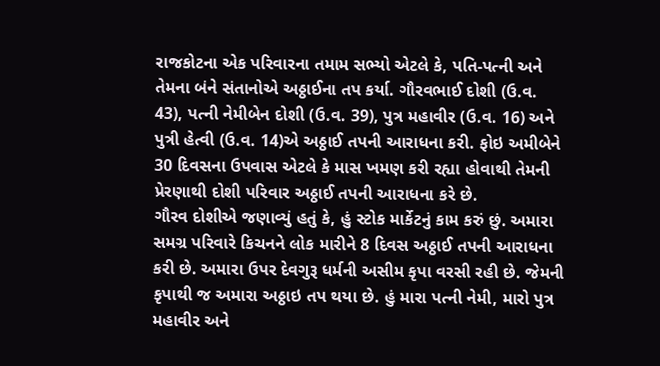રાજકોટના એક પરિવારના તમામ સભ્યો એટલે કે, પતિ-પત્ની અને તેમના બંને સંતાનોએ અઠ્ઠાઈના તપ કર્યા. ગૌરવભાઈ દોશી (ઉ.વ. 43), પત્ની નેમીબેન દોશી (ઉ.વ. 39), પુત્ર મહાવીર (ઉ.વ. 16) અને પુત્રી હેત્વી (ઉ.વ. 14)એ અઠ્ઠાઈ તપની આરાધના કરી. ફોઇ અમીબેને 30 દિવસના ઉપવાસ એટલે કે માસ ખમણ કરી રહ્યા હોવાથી તેમની પ્રેરણાથી દોશી પરિવાર અઠ્ઠાઈ તપની આરાધના કરે છે.
ગૌરવ દોશીએ જણાવ્યું હતું કે, હું સ્ટોક માર્કેટનું કામ કરું છું. અમારા સમગ્ર પરિવારે કિચનને લોક મારીને 8 દિવસ અઠ્ઠાઈ તપની આરાધના કરી છે. અમારા ઉપર દેવગુરૂ ધર્મની અસીમ કૃપા વરસી રહી છે. જેમની કૃપાથી જ અમારા અઠ્ઠાઇ તપ થયા છે. હું મારા પત્ની નેમી, મારો પુત્ર મહાવીર અને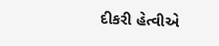દીકરી હેત્વીએ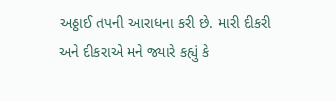અઠ્ઠાઈ તપની આરાધના કરી છે. મારી દીકરી અને દીકરાએ મને જ્યારે કહ્યું કે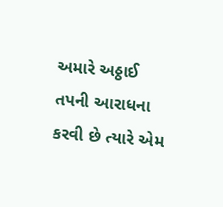અમારે અઠ્ઠાઈ તપની આરાધના કરવી છે ત્યારે એમ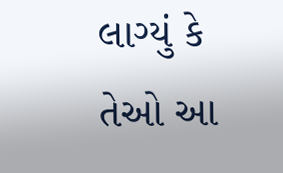લાગ્યું કે તેઓ આ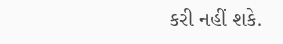કરી નહીં શકે.